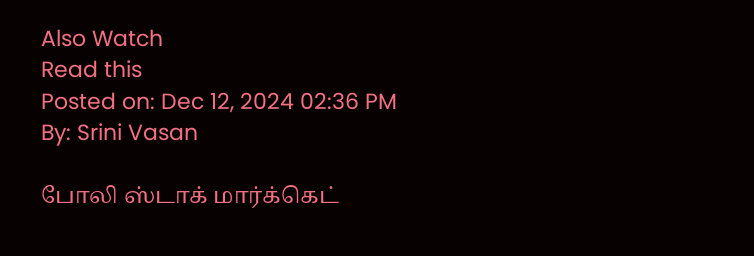Also Watch
Read this
Posted on: Dec 12, 2024 02:36 PM
By: Srini Vasan

போலி ஸ்டாக் மார்க்கெட்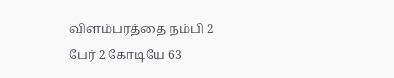விளம்பரத்தை நம்பி 2 பேர் 2 கோடியே 63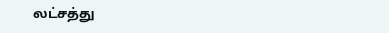லட்சத்து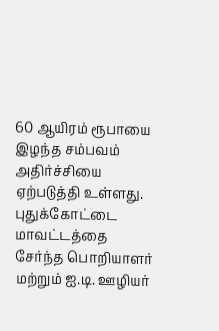60 ஆயிரம் ரூபாயை இழந்த சம்பவம் அதிர்ச்சியை ஏற்படுத்தி உள்ளது.
புதுக்கோட்டை மாவட்டத்தை சேர்ந்த பொறியாளர் மற்றும் ஐ.டி. ஊழியர்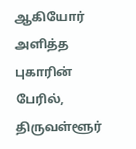ஆகியோர் அளித்த புகாரின் பேரில், திருவள்ளூர்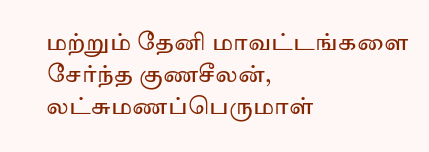மற்றும் தேனி மாவட்டங்களை சேர்ந்த குணசீலன்,
லட்சுமணப்பெருமாள்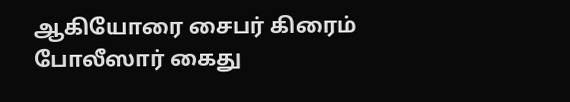ஆகியோரை சைபர் கிரைம் போலீஸார் கைது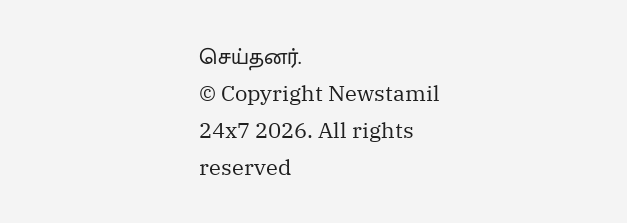செய்தனர்.
© Copyright Newstamil 24x7 2026. All rights reserved